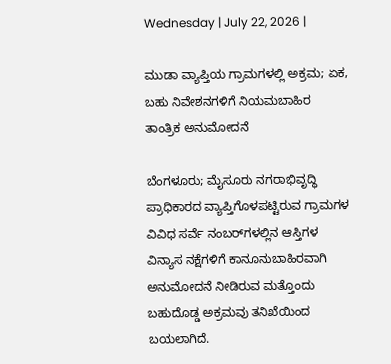Wednesday | July 22, 2026 |

ಮುಡಾ ವ್ಯಾಪ್ತಿಯ ಗ್ರಾಮಗಳಲ್ಲಿ ಅಕ್ರಮ; ಏಕ, ಬಹು ನಿವೇಶನಗಳಿಗೆ ನಿಯಮಬಾಹಿರ ತಾಂತ್ರಿಕ ಅನುಮೋದನೆ

ಬೆಂಗಳೂರು; ಮೈಸೂರು ನಗರಾಭಿವೃದ್ಧಿ ಪ್ರಾಧಿಕಾರದ ವ್ಯಾಪ್ತಿಗೊಳಪಟ್ಟಿರುವ ಗ್ರಾಮಗಳ ವಿವಿಧ ಸರ್ವೆ ನಂಬರ್‍‌ಗಳಲ್ಲಿನ ಆಸ್ತಿಗಳ ವಿನ್ಯಾಸ ನಕ್ಷೆಗಳಿಗೆ ಕಾನೂನುಬಾಹಿರವಾಗಿ ಅನುಮೋದನೆ ನೀಡಿರುವ ಮತ್ತೊಂದು ಬಹುದೊಡ್ಡ ಅಕ್ರಮವು ತನಿಖೆಯಿಂದ ಬಯಲಾಗಿದೆ.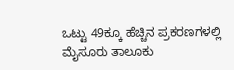ಒಟ್ಟು 49ಕ್ಕೂ ಹೆಚ್ಚಿನ ಪ್ರಕರಣಗಳಲ್ಲಿ ಮೈಸೂರು ತಾಲೂಕು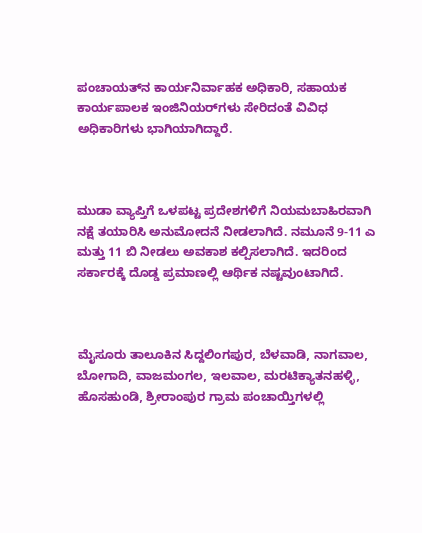ಪಂಚಾಯತ್‌ನ ಕಾರ್ಯನಿರ್ವಾಹಕ ಅಧಿಕಾರಿ, ಸಹಾಯಕ ಕಾರ್ಯಪಾಲಕ ಇಂಜಿನಿಯರ್‍‌ಗಳು ಸೇರಿದಂತೆ ವಿವಿಧ ಅಧಿಕಾರಿಗಳು ಭಾಗಿಯಾಗಿದ್ದಾರೆ.



ಮುಡಾ ವ್ಯಾಪ್ತಿಗೆ ಒಳಪಟ್ಟ ಪ್ರದೇಶಗಳಿಗೆ ನಿಯಮಬಾಹಿರವಾಗಿ ನಕ್ಷೆ ತಯಾರಿಸಿ ಅನುಮೋದನೆ ನೀಡಲಾಗಿದೆ. ನಮೂನೆ 9-11 ಎ ಮತ್ತು 11 ಬಿ ನೀಡಲು ಅವಕಾಶ ಕಲ್ಪಿಸಲಾಗಿದೆ. ಇದರಿಂದ ಸರ್ಕಾರಕ್ಕೆ ದೊಡ್ಡ ಪ್ರಮಾಣಲ್ಲಿ ಆರ್ಥಿಕ ನಷ್ಟವುಂಟಾಗಿದೆ.



ಮೈಸೂರು ತಾಲೂಕಿನ ಸಿದ್ದಲಿಂಗಪುರ, ಬೆಳವಾಡಿ, ನಾಗವಾಲ, ಬೋಗಾದಿ, ವಾಜಮಂಗಲ, ಇಲವಾಲ, ಮರಟಿಕ್ಯಾತನಹಳ್ಳಿ, ಹೊಸಹುಂಡಿ, ಶ್ರೀರಾಂಪುರ ಗ್ರಾಮ ಪಂಚಾಯ್ತಿಗಳಲ್ಲಿ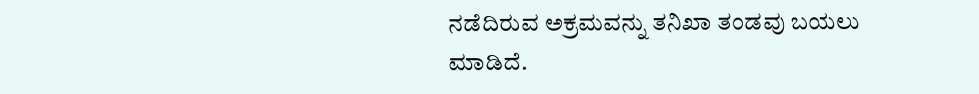ನಡೆದಿರುವ ಅಕ್ರಮವನ್ನು ತನಿಖಾ ತಂಡವು ಬಯಲು ಮಾಡಿದೆ.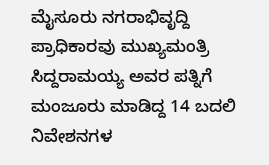ಮೈಸೂರು ನಗರಾಭಿವೃದ್ದಿ ಪ್ರಾಧಿಕಾರವು ಮುಖ್ಯಮಂತ್ರಿ  ಸಿದ್ದರಾಮಯ್ಯ ಅವರ ಪತ್ನಿಗೆ ಮಂಜೂರು ಮಾಡಿದ್ದ 14 ಬದಲಿ ನಿವೇಶನಗಳ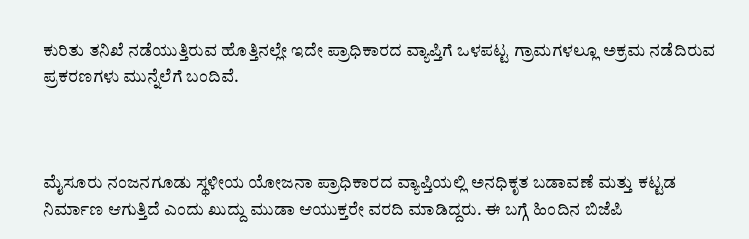ಕುರಿತು ತನಿಖೆ ನಡೆಯುತ್ತಿರುವ ಹೊತ್ತಿನಲ್ಲೇ ಇದೇ ಪ್ರಾಧಿಕಾರದ ವ್ಯಾಪ್ತಿಗೆ ಒಳಪಟ್ಟ ಗ್ರಾಮಗಳಲ್ಲೂ ಅಕ್ರಮ ನಡೆದಿರುವ ಪ್ರಕರಣಗಳು ಮುನ್ನೆಲೆಗೆ ಬಂದಿವೆ.



ಮೈಸೂರು ನಂಜನಗೂಡು ಸ್ಥಳೀಯ ಯೋಜನಾ ಪ್ರಾಧಿಕಾರದ ವ್ಯಾಪ್ತಿಯಲ್ಲಿ ಅನಧಿಕೃತ ಬಡಾವಣೆ ಮತ್ತು ಕಟ್ಟಡ ನಿರ್ಮಾಣ ಆಗುತ್ತಿದೆ ಎಂದು ಖುದ್ದು ಮುಡಾ ಆಯುಕ್ತರೇ ವರದಿ ಮಾಡಿದ್ದರು. ಈ ಬಗ್ಗೆ ಹಿಂದಿನ ಬಿಜೆಪಿ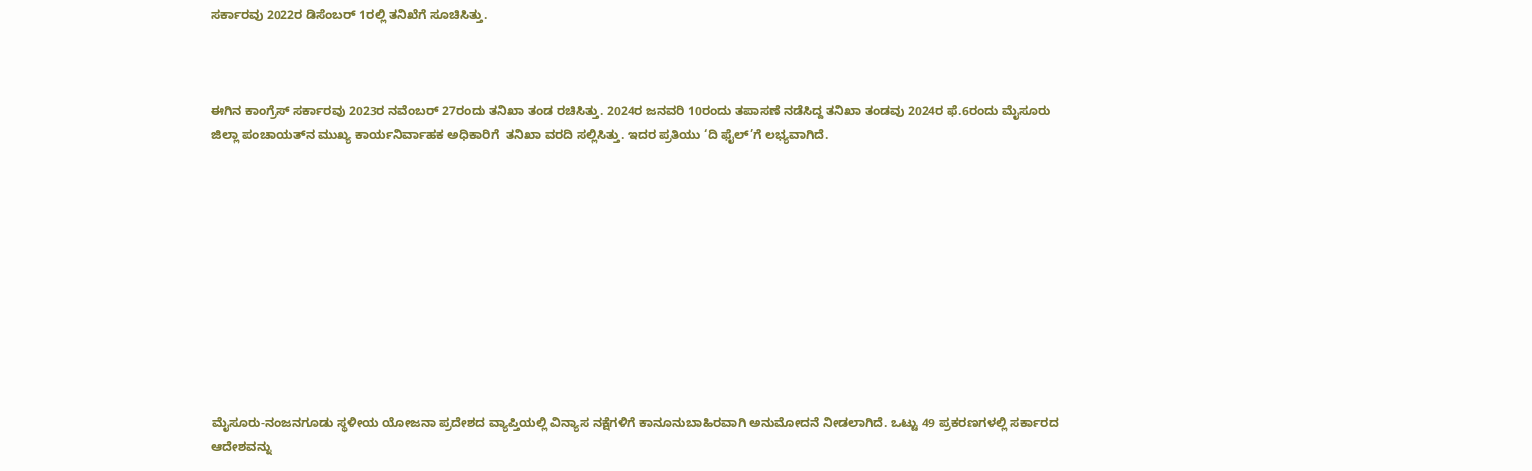ಸರ್ಕಾರವು 2022ರ ಡಿಸೆಂಬರ್‍‌ 1ರಲ್ಲಿ ತನಿಖೆಗೆ ಸೂಚಿಸಿತ್ತು.



ಈಗಿನ ಕಾಂಗ್ರೆಸ್‌ ಸರ್ಕಾರವು 2023ರ ನವೆಂಬರ್‍‌ 27ರಂದು ತನಿಖಾ ತಂಡ ರಚಿಸಿತ್ತು. 2024ರ ಜನವರಿ 10ರಂದು ತಪಾಸಣೆ ನಡೆಸಿದ್ದ ತನಿಖಾ ತಂಡವು 2024ರ ಫೆ.6ರಂದು ಮೈಸೂರು ಜಿಲ್ಲಾ ಪಂಚಾಯತ್‌ನ ಮುಖ್ಯ ಕಾರ್ಯನಿರ್ವಾಹಕ ಅಧಿಕಾರಿಗೆ  ತನಿಖಾ ವರದಿ ಸಲ್ಲಿಸಿತ್ತು. ಇದರ ಪ್ರತಿಯು ‘ದಿ ಫೈಲ್‌’ಗೆ ಲಭ್ಯವಾಗಿದೆ.











ಮೈಸೂರು-ನಂಜನಗೂಡು ಸ್ಥಳೀಯ ಯೋಜನಾ ಪ್ರದೇಶದ ವ್ಯಾಪ್ತಿಯಲ್ಲಿ ವಿನ್ಯಾಸ ನಕ್ಷೆಗಳಿಗೆ ಕಾನೂನುಬಾಹಿರವಾಗಿ ಅನುಮೋದನೆ ನೀಡಲಾಗಿದೆ. ಒಟ್ಟು 49 ಪ್ರಕರಣಗಳಲ್ಲಿ ಸರ್ಕಾರದ ಆದೇಶವನ್ನು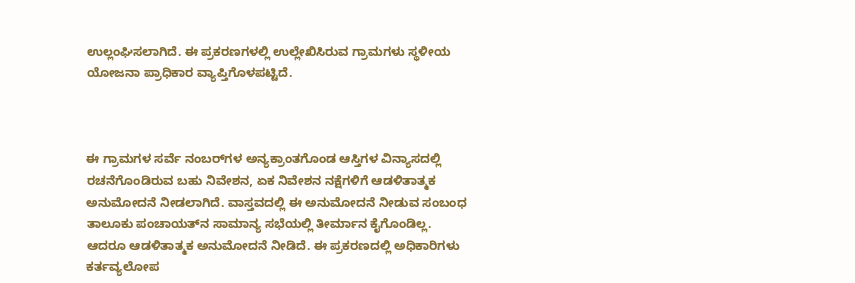ಉಲ್ಲಂಘಿಸಲಾಗಿದೆ. ಈ ಪ್ರಕರಣಗಳಲ್ಲಿ ಉಲ್ಲೇಖಿಸಿರುವ ಗ್ರಾಮಗಳು ಸ್ಥಳೀಯ ಯೋಜನಾ ಪ್ರಾಧಿಕಾರ ವ್ಯಾಪ್ತಿಗೊಳಪಟ್ಟಿದೆ.



ಈ ಗ್ರಾಮಗಳ ಸರ್ವೆ ನಂಬರ್‍‌ಗಳ ಅನ್ಯಕ್ರಾಂತಗೊಂಡ ಆಸ್ತಿಗಳ ವಿನ್ಯಾಸದಲ್ಲಿ ರಚನೆಗೊಂಡಿರುವ ಬಹು ನಿವೇಶನ, ಏಕ ನಿವೇಶನ ನಕ್ಷೆಗಳಿಗೆ ಆಡಳಿತಾತ್ಮಕ ಅನುಮೋದನೆ ನೀಡಲಾಗಿದೆ. ವಾಸ್ತವದಲ್ಲಿ ಈ ಅನುಮೋದನೆ ನೀಡುವ ಸಂಬಂಧ ತಾಲೂಕು ಪಂಚಾಯತ್‌ನ ಸಾಮಾನ್ಯ ಸಭೆಯಲ್ಲಿ ತೀರ್ಮಾನ ಕೈಗೊಂಡಿಲ್ಲ. ಆದರೂ ಆಡಳಿತಾತ್ಮಕ ಅನುಮೋದನೆ ನೀಡಿದೆ. ಈ ಪ್ರಕರಣದಲ್ಲಿ ಅಧಿಕಾರಿಗಳು ಕರ್ತವ್ಯಲೋಪ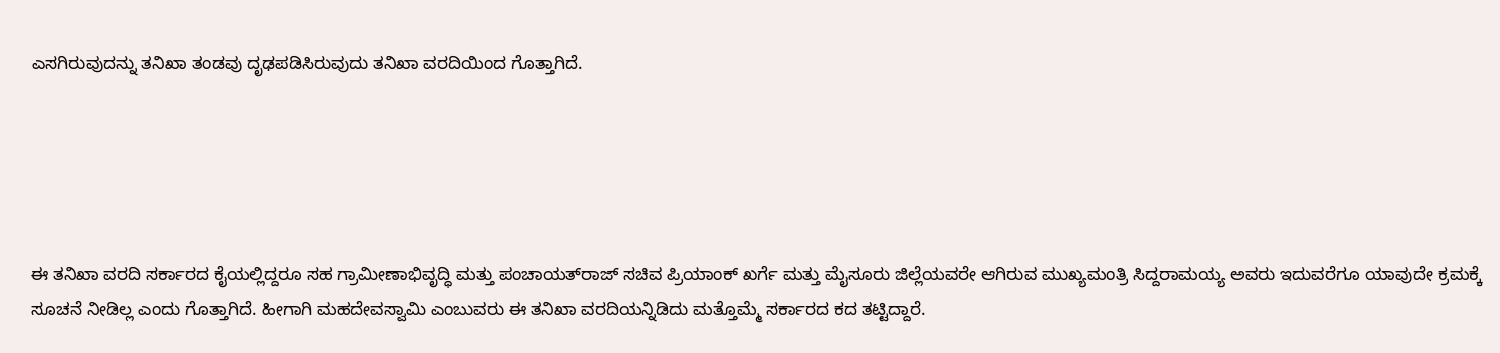ಎಸಗಿರುವುದನ್ನು ತನಿಖಾ ತಂಡವು ದೃಢಪಡಿಸಿರುವುದು ತನಿಖಾ ವರದಿಯಿಂದ ಗೊತ್ತಾಗಿದೆ.





ಈ ತನಿಖಾ ವರದಿ ಸರ್ಕಾರದ ಕೈಯಲ್ಲಿದ್ದರೂ ಸಹ ಗ್ರಾಮೀಣಾಭಿವೃದ್ಧಿ ಮತ್ತು ಪಂಚಾಯತ್‌ರಾಜ್‌ ಸಚಿವ ಪ್ರಿಯಾಂಕ್‌ ಖರ್ಗೆ ಮತ್ತು ಮೈಸೂರು ಜಿಲ್ಲೆಯವರೇ ಆಗಿರುವ ಮುಖ್ಯಮಂತ್ರಿ ಸಿದ್ದರಾಮಯ್ಯ ಅವರು ಇದುವರೆಗೂ ಯಾವುದೇ ಕ್ರಮಕ್ಕೆ ಸೂಚನೆ ನೀಡಿಲ್ಲ ಎಂದು ಗೊತ್ತಾಗಿದೆ. ಹೀಗಾಗಿ ಮಹದೇವಸ್ವಾಮಿ ಎಂಬುವರು ಈ ತನಿಖಾ ವರದಿಯನ್ನಿಡಿದು ಮತ್ತೊಮ್ಮೆ ಸರ್ಕಾರದ ಕದ ತಟ್ಟಿದ್ದಾರೆ.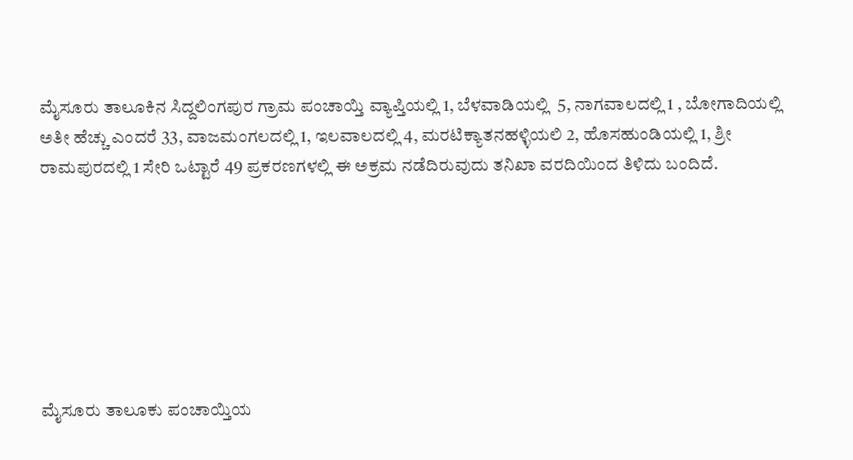ಮೈಸೂರು ತಾಲೂಕಿನ ಸಿದ್ದಲಿಂಗಪುರ ಗ್ರಾಮ ಪಂಚಾಯ್ತಿ ವ್ಯಾಪ್ತಿಯಲ್ಲಿ 1, ಬೆಳವಾಡಿಯಲ್ಲಿ  5, ನಾಗವಾಲದಲ್ಲಿ 1 , ಬೋಗಾದಿಯಲ್ಲಿ ಅತೀ ಹೆಚ್ಚು ಎಂದರೆ 33, ವಾಜಮಂಗಲದಲ್ಲಿ 1, ಇಲವಾಲದಲ್ಲಿ 4, ಮರಟಿಕ್ಯಾತನಹಳ್ಳಿಯಲಿ 2, ಹೊಸಹುಂಡಿಯಲ್ಲಿ 1, ಶ್ರೀ ರಾಮಪುರದಲ್ಲಿ 1 ಸೇರಿ ಒಟ್ಟಾರೆ 49 ಪ್ರಕರಣಗಳಲ್ಲಿ ಈ ಅಕ್ರಮ ನಡೆದಿರುವುದು ತನಿಖಾ ವರದಿಯಿಂದ ತಿಳಿದು ಬಂದಿದೆ.







ಮೈಸೂರು ತಾಲೂಕು ಪಂಚಾಯ್ತಿಯ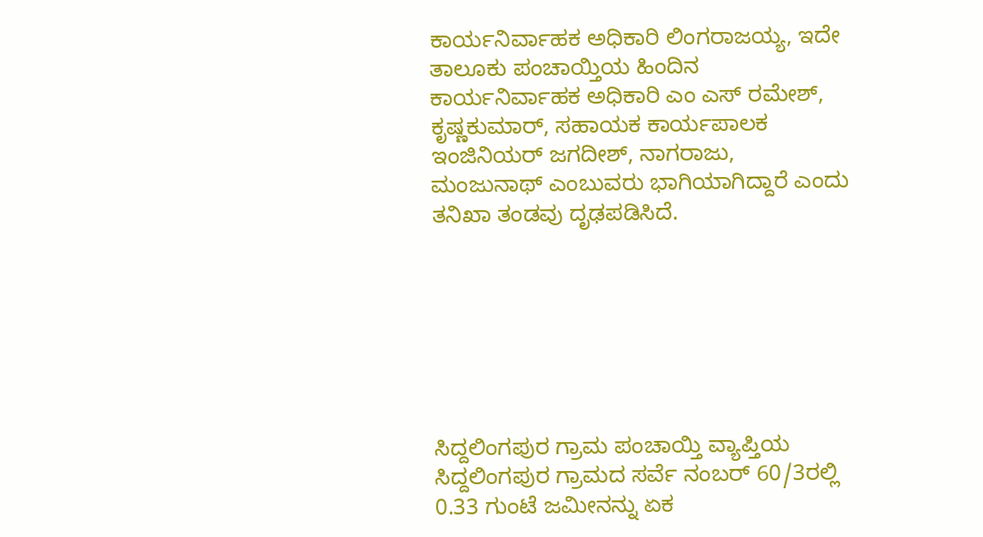ಕಾರ್ಯನಿರ್ವಾಹಕ ಅಧಿಕಾರಿ ಲಿಂಗರಾಜಯ್ಯ, ಇದೇ ತಾಲೂಕು ಪಂಚಾಯ್ತಿಯ ಹಿಂದಿನ ಕಾರ್ಯನಿರ್ವಾಹಕ ಅಧಿಕಾರಿ ಎಂ ಎಸ್‌ ರಮೇಶ್‌, ಕೃಷ್ಣಕುಮಾರ್‍‌, ಸಹಾಯಕ ಕಾರ್ಯಪಾಲಕ ಇಂಜಿನಿಯರ್‍‌ ಜಗದೀಶ್‌, ನಾಗರಾಜು, ಮಂಜುನಾಥ್‌ ಎಂಬುವರು ಭಾಗಿಯಾಗಿದ್ದಾರೆ ಎಂದು ತನಿಖಾ ತಂಡವು ದೃಢಪಡಿಸಿದೆ.







ಸಿದ್ದಲಿಂಗಪುರ ಗ್ರಾಮ ಪಂಚಾಯ್ತಿ ವ್ಯಾಪ್ತಿಯ ಸಿದ್ದಲಿಂಗಪುರ ಗ್ರಾಮದ ಸರ್ವೆ ನಂಬರ್‍‌ 60/3ರಲ್ಲಿ 0.33 ಗುಂಟೆ ಜಮೀನನ್ನು ಏಕ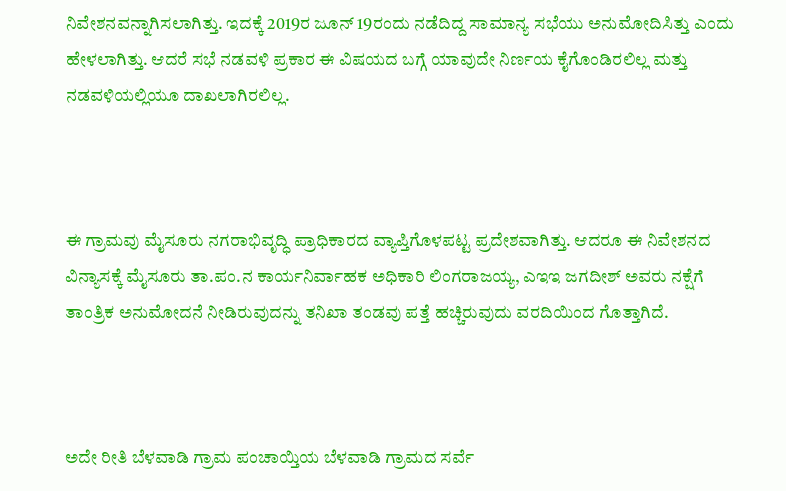ನಿವೇಶನವನ್ನಾಗಿಸಲಾಗಿತ್ತು. ಇದಕ್ಕೆ 2019ರ ಜೂನ್‌ 19ರಂದು ನಡೆದಿದ್ದ ಸಾಮಾನ್ಯ ಸಭೆಯು ಅನುಮೋದಿಸಿತ್ತು ಎಂದು ಹೇಳಲಾಗಿತ್ತು. ಆದರೆ ಸಭೆ ನಡವಳಿ ಪ್ರಕಾರ ಈ ವಿಷಯದ ಬಗ್ಗೆ ಯಾವುದೇ ನಿರ್ಣಯ ಕೈಗೊಂಡಿರಲಿಲ್ಲ ಮತ್ತು ನಡವಳಿಯಲ್ಲಿಯೂ ದಾಖಲಾಗಿರಲಿಲ್ಲ.



ಈ ಗ್ರಾಮವು ಮೈಸೂರು ನಗರಾಭಿವೃದ್ಧಿ ಪ್ರಾಧಿಕಾರದ ವ್ಯಾಪ್ತಿಗೊಳಪಟ್ಟ ಪ್ರದೇಶವಾಗಿತ್ತು. ಆದರೂ ಈ ನಿವೇಶನದ ವಿನ್ಯಾಸಕ್ಕೆ ಮೈಸೂರು ತಾ.ಪಂ.ನ ಕಾರ್ಯನಿರ್ವಾಹಕ ಅಧಿಕಾರಿ ಲಿಂಗರಾಜಯ್ಯ, ಎಇಇ ಜಗದೀಶ್‌ ಅವರು ನಕ್ಷೆಗೆ ತಾಂತ್ರಿಕ ಅನುಮೋದನೆ ನೀಡಿರುವುದನ್ನು ತನಿಖಾ ತಂಡವು ಪತ್ತೆ ಹಚ್ಚಿರುವುದು ವರದಿಯಿಂದ ಗೊತ್ತಾಗಿದೆ.



ಅದೇ ರೀತಿ ಬೆಳವಾಡಿ ಗ್ರಾಮ ಪಂಚಾಯ್ತಿಯ ಬೆಳವಾಡಿ ಗ್ರಾಮದ ಸರ್ವೆ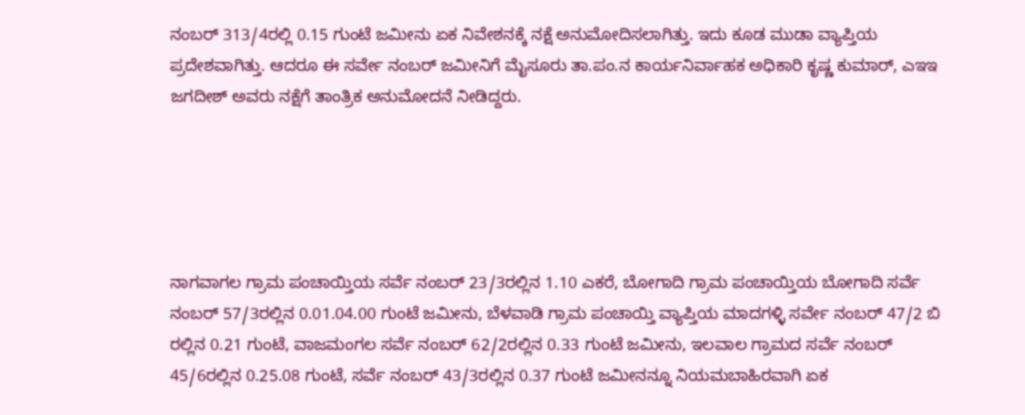ನಂಬರ್‍‌ 313/4ರಲ್ಲಿ 0.15 ಗುಂಟೆ ಜಮೀನು ಏಕ ನಿವೇಶನಕ್ಕೆ ನಕ್ಷೆ ಅನುಮೋದಿಸಲಾಗಿತ್ತು. ಇದು ಕೂಡ ಮುಡಾ ವ್ಯಾಪ್ತಿಯ ಪ್ರದೇಶವಾಗಿತ್ತು. ಆದರೂ ಈ ಸರ್ವೇ ನಂಬರ್‍‌ ಜಮೀನಿಗೆ ಮೈಸೂರು ತಾ.ಪಂ.ನ ಕಾರ್ಯನಿರ್ವಾಹಕ ಅಧಿಕಾರಿ ಕೃಷ್ಣ ಕುಮಾರ್‍‌, ಎಇಇ ಜಗದೀಶ್‌ ಅವರು ನಕ್ಷೆಗೆ ತಾಂತ್ರಿಕ ಅನುಮೋದನೆ ನೀಡಿದ್ದರು.





ನಾಗವಾಗಲ ಗ್ರಾಮ ಪಂಚಾಯ್ತಿಯ ಸರ್ವೆ ನಂಬರ್‍‌ 23/3ರಲ್ಲಿನ 1.10 ಎಕರೆ, ಬೋಗಾದಿ ಗ್ರಾಮ ಪಂಚಾಯ್ತಿಯ ಬೋಗಾದಿ ಸರ್ವೆ ನಂಬರ್‍‌ 57/3ರಲ್ಲಿನ 0.01.04.00 ಗುಂಟೆ ಜಮೀನು, ಬೆಳವಾಡಿ ಗ್ರಾಮ ಪಂಚಾಯ್ತಿ ವ್ಯಾಪ್ತಿಯ ಮಾದಗಳ್ಳಿ ಸರ್ವೇ ನಂಬರ್‍‌ 47/2 ಬಿ ರಲ್ಲಿನ 0.21 ಗುಂಟೆ, ವಾಜಮಂಗಲ ಸರ್ವೆ ನಂಬರ್‍‌ 62/2ರಲ್ಲಿನ 0.33 ಗುಂಟೆ ಜಮೀನು, ಇಲವಾಲ ಗ್ರಾಮದ ಸರ್ವೆ ನಂಬರ್‍‌ 45/6ರಲ್ಲಿನ 0.25.08 ಗುಂಟೆ, ಸರ್ವೆ ನಂಬರ್‍‌ 43/3ರಲ್ಲಿನ 0.37 ಗುಂಟೆ ಜಮೀನನ್ನೂ ನಿಯಮಬಾಹಿರವಾಗಿ ಏಕ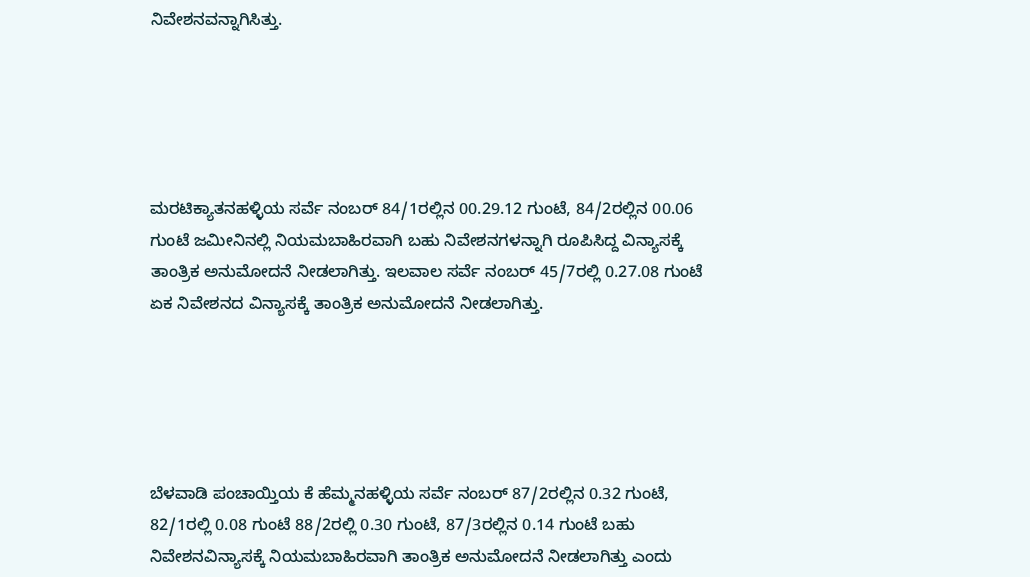ನಿವೇಶನವನ್ನಾಗಿಸಿತ್ತು.





ಮರಟಿಕ್ಯಾತನಹಳ್ಳಿಯ ಸರ್ವೆ ನಂಬರ್‍‌ 84/1ರಲ್ಲಿನ 00.29.12 ಗುಂಟೆ, 84/2ರಲ್ಲಿನ 00.06 ಗುಂಟೆ ಜಮೀನಿನಲ್ಲಿ ನಿಯಮಬಾಹಿರವಾಗಿ ಬಹು ನಿವೇಶನಗಳನ್ನಾಗಿ ರೂಪಿಸಿದ್ದ ವಿನ್ಯಾಸಕ್ಕೆ ತಾಂತ್ರಿಕ ಅನುಮೋದನೆ ನೀಡಲಾಗಿತ್ತು. ಇಲವಾಲ ಸರ್ವೆ ನಂಬರ್‍‌ 45/7ರಲ್ಲಿ 0.27.08 ಗುಂಟೆ ಏಕ ನಿವೇಶನದ ವಿನ್ಯಾಸಕ್ಕೆ ತಾಂತ್ರಿಕ ಅನುಮೋದನೆ ನೀಡಲಾಗಿತ್ತು.





ಬೆಳವಾಡಿ ಪಂಚಾಯ್ತಿಯ ಕೆ ಹೆಮ್ಮನಹಳ್ಳಿಯ ಸರ್ವೆ ನಂಬರ್‍‌ 87/2ರಲ್ಲಿನ 0.32 ಗುಂಟೆ, 82/1ರಲ್ಲಿ 0.08 ಗುಂಟೆ 88/2ರಲ್ಲಿ 0.30 ಗುಂಟೆ, 87/3ರಲ್ಲಿನ 0.14 ಗುಂಟೆ ಬಹು ನಿವೇಶನವಿನ್ಯಾಸಕ್ಕೆ ನಿಯಮಬಾಹಿರವಾಗಿ ತಾಂತ್ರಿಕ ಅನುಮೋದನೆ ನೀಡಲಾಗಿತ್ತು ಎಂದು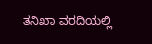ತನಿಖಾ ವರದಿಯಲ್ಲಿ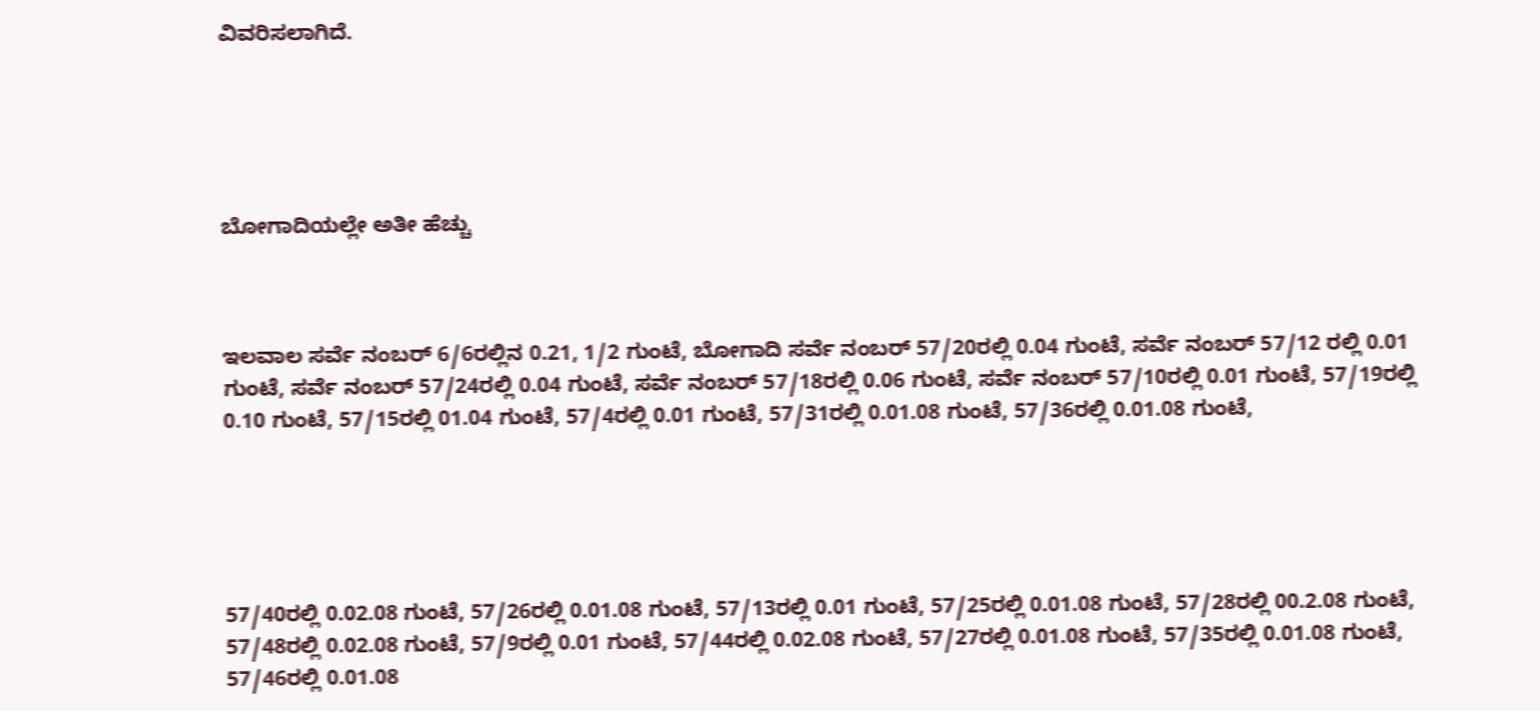ವಿವರಿಸಲಾಗಿದೆ.





ಬೋಗಾದಿಯಲ್ಲೇ ಅತೀ ಹೆಚ್ಚು



ಇಲವಾಲ ಸರ್ವೆ ನಂಬರ್‍‌ 6/6ರಲ್ಲಿನ 0.21, 1/2 ಗುಂಟೆ, ಬೋಗಾದಿ ಸರ್ವೆ ನಂಬರ್‍‌ 57/20ರಲ್ಲಿ 0.04 ಗುಂಟೆ, ಸರ್ವೆ ನಂಬರ್‍‌ 57/12 ರಲ್ಲಿ 0.01 ಗುಂಟೆ, ಸರ್ವೆ ನಂಬರ್‍‌ 57/24ರಲ್ಲಿ 0.04 ಗುಂಟೆ, ಸರ್ವೆ ನಂಬರ್‍‌ 57/18ರಲ್ಲಿ 0.06 ಗುಂಟೆ, ಸರ್ವೆ ನಂಬರ್‍‌ 57/10ರಲ್ಲಿ 0.01 ಗುಂಟೆ, 57/19ರಲ್ಲಿ 0.10 ಗುಂಟೆ, 57/15ರಲ್ಲಿ 01.04 ಗುಂಟೆ, 57/4ರಲ್ಲಿ 0.01 ಗುಂಟೆ, 57/31ರಲ್ಲಿ 0.01.08 ಗುಂಟೆ, 57/36ರಲ್ಲಿ 0.01.08 ಗುಂಟೆ,





57/40ರಲ್ಲಿ 0.02.08 ಗುಂಟೆ, 57/26ರಲ್ಲಿ 0.01.08 ಗುಂಟೆ, 57/13ರಲ್ಲಿ 0.01 ಗುಂಟೆ, 57/25ರಲ್ಲಿ 0.01.08 ಗುಂಟೆ, 57/28ರಲ್ಲಿ 00.2.08 ಗುಂಟೆ, 57/48ರಲ್ಲಿ 0.02.08 ಗುಂಟೆ, 57/9ರಲ್ಲಿ 0.01 ಗುಂಟೆ, 57/44ರಲ್ಲಿ 0.02.08 ಗುಂಟೆ, 57/27ರಲ್ಲಿ 0.01.08 ಗುಂಟೆ, 57/35ರಲ್ಲಿ 0.01.08 ಗುಂಟೆ, 57/46ರಲ್ಲಿ 0.01.08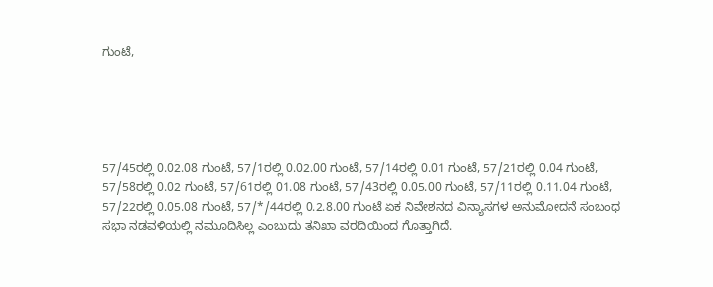ಗುಂಟೆ,





57/45ರಲ್ಲಿ 0.02.08 ಗುಂಟೆ, 57/1ರಲ್ಲಿ 0.02.00 ಗುಂಟೆ, 57/14ರಲ್ಲಿ 0.01 ಗುಂಟೆ, 57/21ರಲ್ಲಿ 0.04 ಗುಂಟೆ, 57/58ರಲ್ಲಿ 0.02 ಗುಂಟೆ, 57/61ರಲ್ಲಿ 01.08 ಗುಂಟೆ, 57/43ರಲ್ಲಿ 0.05.00 ಗುಂಟೆ, 57/11ರಲ್ಲಿ 0.11.04 ಗುಂಟೆ, 57/22ರಲ್ಲಿ 0.05.08 ಗುಂಟೆ, 57/*/44ರಲ್ಲಿ 0.2.8.00 ಗುಂಟೆ ಏಕ ನಿವೇಶನದ ವಿನ್ಯಾಸಗಳ ಅನುಮೋದನೆ ಸಂಬಂಧ ಸಭಾ ನಡವಳಿಯಲ್ಲಿ ನಮೂದಿಸಿಲ್ಲ ಎಂಬುದು ತನಿಖಾ ವರದಿಯಿಂದ ಗೊತ್ತಾಗಿದೆ.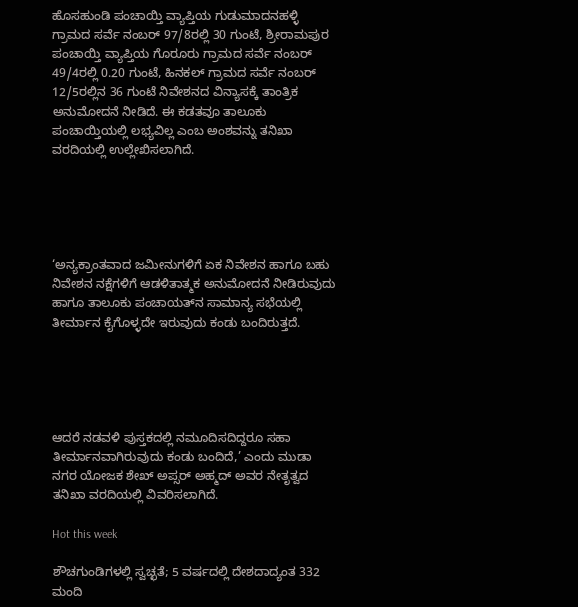ಹೊಸಹುಂಡಿ ಪಂಚಾಯ್ತಿ ವ್ಯಾಪ್ತಿಯ ಗುಡುಮಾದನಹಳ್ಳಿ ಗ್ರಾಮದ ಸರ್ವೆ ನಂಬರ್‍‌ 97/8ರಲ್ಲಿ 30 ಗುಂಟೆ, ಶ್ರೀರಾಮಪುರ ಪಂಚಾಯ್ತಿ ವ್ಯಾಪ್ತಿಯ ಗೊರೂರು ಗ್ರಾಮದ ಸರ್ವೆ ನಂಬರ್‍‌ 49/4ರಲ್ಲಿ 0.20 ಗುಂಟೆ, ಹಿನಕಲ್‌ ಗ್ರಾಮದ ಸರ್ವೆ ನಂಬರ್‍‌ 12/5ರಲ್ಲಿನ 36 ಗುಂಟೆ ನಿವೇಶನದ ವಿನ್ಯಾಸಕ್ಕೆ ತಾಂತ್ರಿಕ ಅನುಮೋದನೆ ನೀಡಿದೆ. ಈ ಕಡತವೂ ತಾಲೂಕು ಪಂಚಾಯ್ತಿಯಲ್ಲಿ ಲಭ್ಯವಿಲ್ಲ ಎಂಬ ಅಂಶವನ್ನು ತನಿಖಾ ವರದಿಯಲ್ಲಿ ಉಲ್ಲೇಖಿಸಲಾಗಿದೆ.





‘ಅನ್ಯಕ್ರಾಂತವಾದ ಜಮೀನುಗಳಿಗೆ ಏಕ ನಿವೇಶನ ಹಾಗೂ ಬಹು ನಿವೇಶನ ನಕ್ಷೆಗಳಿಗೆ ಆಡಳಿತಾತ್ಮಕ ಅನುಮೋದನೆ ನೀಡಿರುವುದು ಹಾಗೂ ತಾಲೂಕು ಪಂಚಾಯತ್‌ನ ಸಾಮಾನ್ಯ ಸಭೆಯಲ್ಲಿ ತೀರ್ಮಾನ ಕೈಗೊಳ್ಳದೇ ಇರುವುದು ಕಂಡು ಬಂದಿರುತ್ತದೆ.





ಆದರೆ ನಡವಳಿ ಪುಸ್ತಕದಲ್ಲಿ ನಮೂದಿಸದಿದ್ದರೂ ಸಹಾ ತೀರ್ಮಾನವಾಗಿರುವುದು ಕಂಡು ಬಂದಿದೆ,’ ಎಂದು ಮುಡಾ ನಗರ ಯೋಜಕ ಶೇಖ್‌ ಅಪ್ಸರ್‍‌ ಅಹ್ಮದ್‌ ಅವರ ನೇತೃತ್ವದ ತನಿಖಾ ವರದಿಯಲ್ಲಿ ವಿವರಿಸಲಾಗಿದೆ.

Hot this week

ಶೌಚಗುಂಡಿಗಳಲ್ಲಿ ಸ್ವಚ್ಛತೆ; 5 ವರ್ಷದಲ್ಲಿ ದೇಶದಾದ್ಯಂತ 332 ಮಂದಿ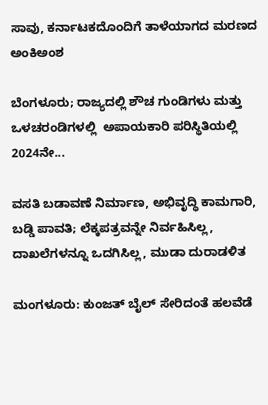ಸಾವು, ಕರ್ನಾಟಕದೊಂದಿಗೆ ತಾಳೆಯಾಗದ ಮರಣದ ಅಂಕಿಅಂಶ

ಬೆಂಗಳೂರು; ರಾಜ್ಯದಲ್ಲಿ ಶೌಚ ಗುಂಡಿಗಳು ಮತ್ತು ಒಳಚರಂಡಿಗಳಲ್ಲಿ  ಅಪಾಯಕಾರಿ ಪರಿಸ್ಥಿತಿಯಲ್ಲಿ 2024ನೇ...

ವಸತಿ ಬಡಾವಣೆ ನಿರ್ಮಾಣ, ಅಭಿವೃದ್ಧಿ ಕಾಮಗಾರಿ, ಬಡ್ಡಿ ಪಾವತಿ; ಲೆಕ್ಕಪತ್ರವನ್ನೇ ನಿರ್ವಹಿಸಿಲ್ಲ, ದಾಖಲೆಗಳನ್ನೂ ಒದಗಿಸಿಲ್ಲ, ಮುಡಾ ದುರಾಡಳಿತ

ಮಂಗಳೂರು: ಕುಂಜತ್‌ ಬೈಲ್ ಸೇರಿದಂತೆ ಹಲವೆಡೆ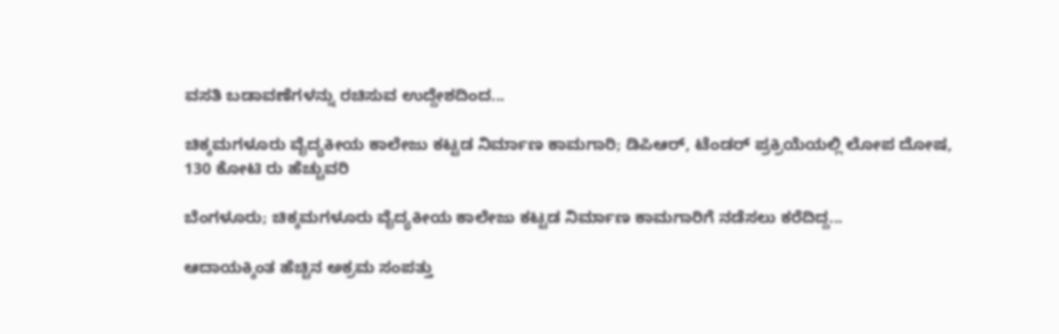ವಸತಿ ಬಡಾವಣೆಗಳನ್ನು ರಚಿಸುವ ಉದ್ದೇಶದಿಂದ...

ಚಿಕ್ಕಮಗಳೂರು ವೈದ್ಯಕೀಯ ಕಾಲೇಜು ಕಟ್ಟಡ ನಿರ್ಮಾಣ ಕಾಮಗಾರಿ; ಡಿಪಿಆರ್, ಟೆಂಡರ್ ಪ್ರಕ್ರಿಯೆಯಲ್ಲಿ ಲೋಪ ದೋಷ, 130 ಕೋಟಿ ರು ಹೆಚ್ಚುವರಿ

ಬೆಂಗಳೂರು; ಚಿಕ್ಕಮಗಳೂರು ವೈದ್ಯಕೀಯ ಕಾಲೇಜು ಕಟ್ಟಡ ನಿರ್ಮಾಣ ಕಾಮಗಾರಿಗೆ ನಡೆಸಲು ಕರೆದಿದ್ದ...

ಆದಾಯಕ್ಕಿಂತ ಹೆಚ್ಚಿನ ಅಕ್ರಮ ಸಂಪತ್ತು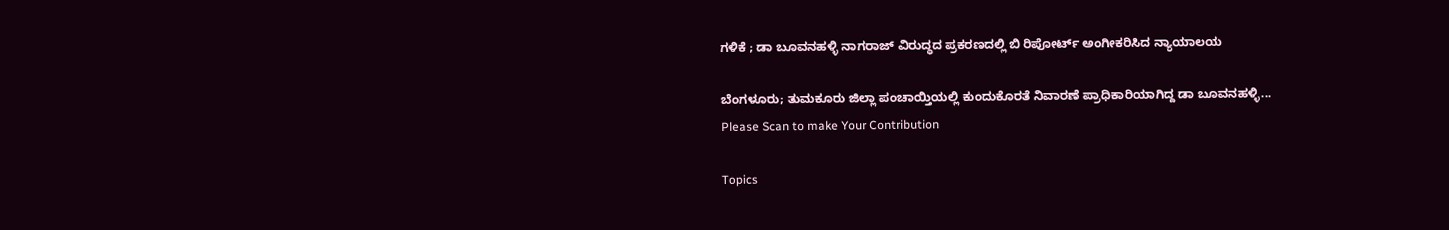ಗಳಿಕೆ ; ಡಾ ಬೂವನಹಳ್ಳಿ ನಾಗರಾಜ್ ವಿರುದ್ಧದ ಪ್ರಕರಣದಲ್ಲಿ ಬಿ ರಿಪೋರ್ಟ್‌ ಅಂಗೀಕರಿಸಿದ ನ್ಯಾಯಾಲಯ

ಬೆಂಗಳೂರು; ತುಮಕೂರು ಜಿಲ್ಲಾ ಪಂಚಾಯ್ತಿಯಲ್ಲಿ ಕುಂದುಕೊರತೆ ನಿವಾರಣೆ ಪ್ರಾಧಿಕಾರಿಯಾಗಿದ್ದ ಡಾ ಬೂವನಹಳ್ಳಿ...
Please Scan to make Your Contribution

Topics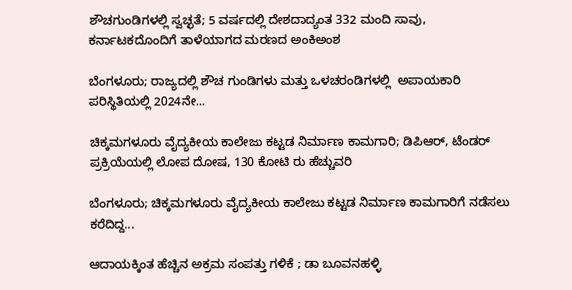ಶೌಚಗುಂಡಿಗಳಲ್ಲಿ ಸ್ವಚ್ಛತೆ; 5 ವರ್ಷದಲ್ಲಿ ದೇಶದಾದ್ಯಂತ 332 ಮಂದಿ ಸಾವು, ಕರ್ನಾಟಕದೊಂದಿಗೆ ತಾಳೆಯಾಗದ ಮರಣದ ಅಂಕಿಅಂಶ

ಬೆಂಗಳೂರು; ರಾಜ್ಯದಲ್ಲಿ ಶೌಚ ಗುಂಡಿಗಳು ಮತ್ತು ಒಳಚರಂಡಿಗಳಲ್ಲಿ  ಅಪಾಯಕಾರಿ ಪರಿಸ್ಥಿತಿಯಲ್ಲಿ 2024ನೇ...

ಚಿಕ್ಕಮಗಳೂರು ವೈದ್ಯಕೀಯ ಕಾಲೇಜು ಕಟ್ಟಡ ನಿರ್ಮಾಣ ಕಾಮಗಾರಿ; ಡಿಪಿಆರ್, ಟೆಂಡರ್ ಪ್ರಕ್ರಿಯೆಯಲ್ಲಿ ಲೋಪ ದೋಷ, 130 ಕೋಟಿ ರು ಹೆಚ್ಚುವರಿ

ಬೆಂಗಳೂರು; ಚಿಕ್ಕಮಗಳೂರು ವೈದ್ಯಕೀಯ ಕಾಲೇಜು ಕಟ್ಟಡ ನಿರ್ಮಾಣ ಕಾಮಗಾರಿಗೆ ನಡೆಸಲು ಕರೆದಿದ್ದ...

ಆದಾಯಕ್ಕಿಂತ ಹೆಚ್ಚಿನ ಅಕ್ರಮ ಸಂಪತ್ತು ಗಳಿಕೆ ; ಡಾ ಬೂವನಹಳ್ಳಿ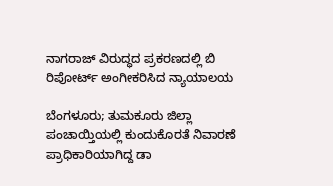ನಾಗರಾಜ್ ವಿರುದ್ಧದ ಪ್ರಕರಣದಲ್ಲಿ ಬಿ ರಿಪೋರ್ಟ್‌ ಅಂಗೀಕರಿಸಿದ ನ್ಯಾಯಾಲಯ

ಬೆಂಗಳೂರು; ತುಮಕೂರು ಜಿಲ್ಲಾ ಪಂಚಾಯ್ತಿಯಲ್ಲಿ ಕುಂದುಕೊರತೆ ನಿವಾರಣೆ ಪ್ರಾಧಿಕಾರಿಯಾಗಿದ್ದ ಡಾ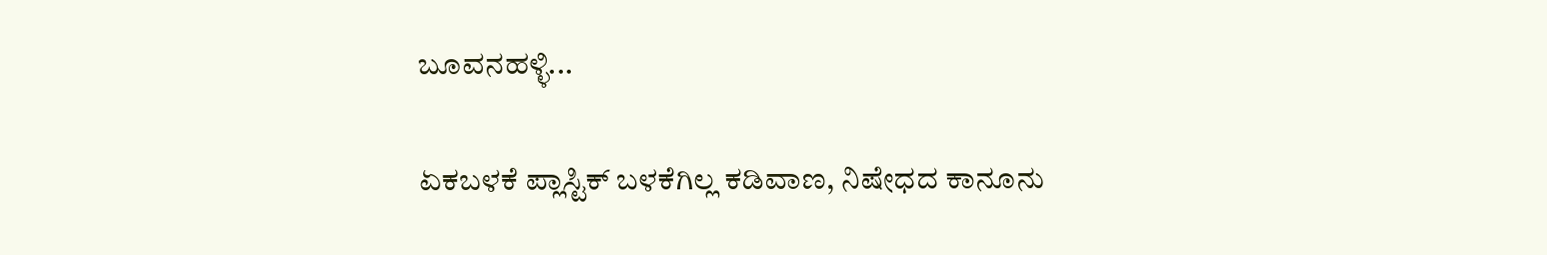ಬೂವನಹಳ್ಳಿ...

ಏಕಬಳಕೆ ಪ್ಲಾಸ್ಟಿಕ್‌ ಬಳಕೆಗಿಲ್ಲ ಕಡಿವಾಣ, ನಿಷೇಧದ ಕಾನೂನು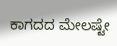ಕಾಗದದ ಮೇಲಷ್ಟೇ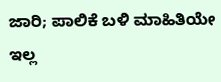ಜಾರಿ; ಪಾಲಿಕೆ ಬಳಿ ಮಾಹಿತಿಯೇ ಇಲ್ಲ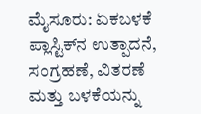ಮೈಸೂರು: ಏಕಬಳಕೆ ಪ್ಲಾಸ್ಟಿಕ್‌ನ ಉತ್ಪಾದನೆ, ಸಂಗ್ರಹಣೆ, ವಿತರಣೆ ಮತ್ತು ಬಳಕೆಯನ್ನು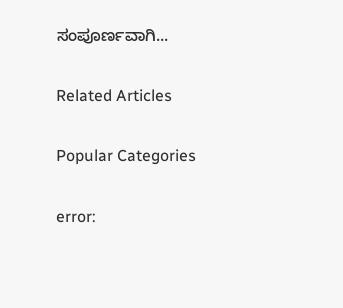ಸಂಪೂರ್ಣವಾಗಿ...

Related Articles

Popular Categories

error: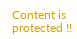Content is protected !!